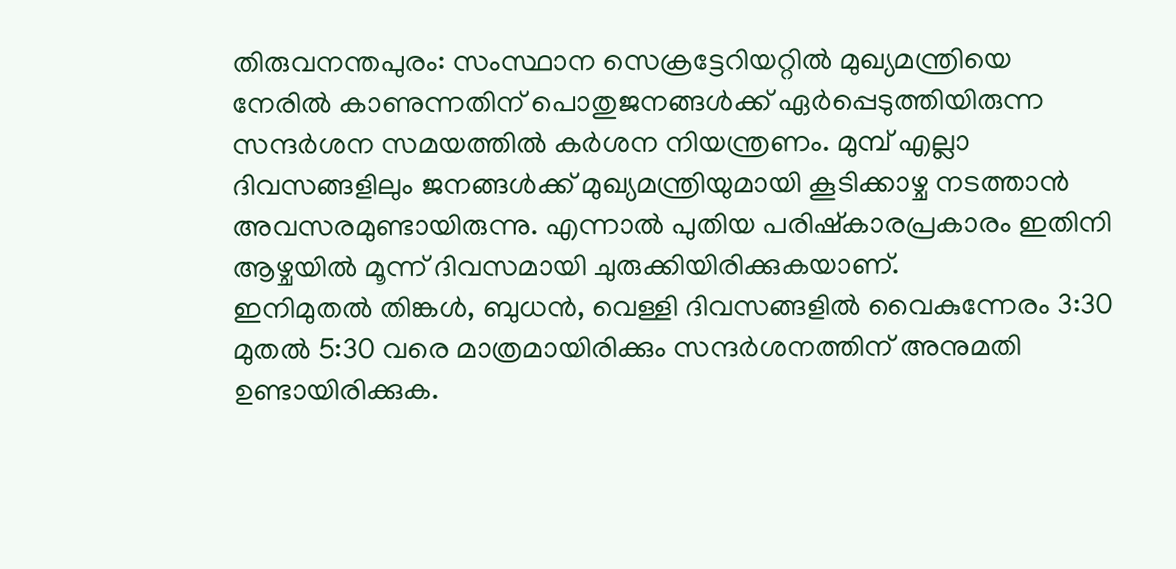തിരുവനന്തപുരം: സംസ്ഥാന സെക്രട്ടേറിയറ്റിൽ മുഖ്യമന്ത്രിയെ നേരിൽ കാണുന്നതിന് പൊതുജനങ്ങൾക്ക് ഏർപ്പെടുത്തിയിരുന്ന സന്ദർശന സമയത്തിൽ കർശന നിയന്ത്രണം. മുമ്പ് എല്ലാ ദിവസങ്ങളിലും ജനങ്ങൾക്ക് മുഖ്യമന്ത്രിയുമായി കൂടിക്കാഴ്ച നടത്താൻ അവസരമുണ്ടായിരുന്നു. എന്നാൽ പുതിയ പരിഷ്കാരപ്രകാരം ഇതിനി ആഴ്ചയിൽ മൂന്ന് ദിവസമായി ചുരുക്കിയിരിക്കുകയാണ്.
ഇനിമുതൽ തിങ്കൾ, ബുധൻ, വെള്ളി ദിവസങ്ങളിൽ വൈകുന്നേരം 3:30 മുതൽ 5:30 വരെ മാത്രമായിരിക്കും സന്ദർശനത്തിന് അനുമതി ഉണ്ടായിരിക്കുക.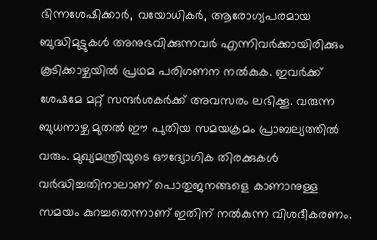ഭിന്നശേഷിക്കാർ, വയോധികർ, ആരോഗ്യപരമായ ബുദ്ധിമുട്ടുകൾ അനുഭവിക്കുന്നവർ എന്നിവർക്കായിരിക്കും കൂടിക്കാഴ്ചയിൽ പ്രഥമ പരിഗണന നൽകുക. ഇവർക്ക് ശേഷമേ മറ്റ് സന്ദർശകർക്ക് അവസരം ലഭിക്കൂ. വരുന്ന ബുധനാഴ്ച മുതൽ ഈ പുതിയ സമയക്രമം പ്രാബല്യത്തിൽ വരും. മുഖ്യമന്ത്രിയുടെ ഔദ്യോഗിക തിരക്കുകൾ വർദ്ധിച്ചതിനാലാണ് പൊതുജനങ്ങളെ കാണാനുള്ള സമയം കുറച്ചതെന്നാണ് ഇതിന് നൽകുന്ന വിശദീകരണം.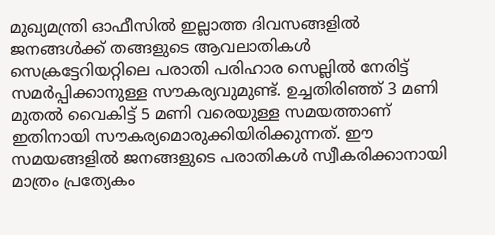മുഖ്യമന്ത്രി ഓഫീസിൽ ഇല്ലാത്ത ദിവസങ്ങളിൽ ജനങ്ങൾക്ക് തങ്ങളുടെ ആവലാതികൾ സെക്രട്ടേറിയറ്റിലെ പരാതി പരിഹാര സെല്ലിൽ നേരിട്ട് സമർപ്പിക്കാനുള്ള സൗകര്യവുമുണ്ട്. ഉച്ചതിരിഞ്ഞ് 3 മണി മുതൽ വൈകിട്ട് 5 മണി വരെയുള്ള സമയത്താണ് ഇതിനായി സൗകര്യമൊരുക്കിയിരിക്കുന്നത്. ഈ സമയങ്ങളിൽ ജനങ്ങളുടെ പരാതികൾ സ്വീകരിക്കാനായി മാത്രം പ്രത്യേകം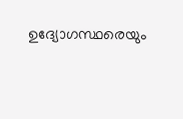ഉദ്യോഗസ്ഥരെയും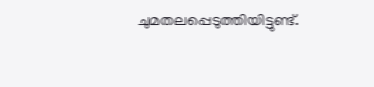ചുമതലപ്പെടുത്തിയിട്ടുണ്ട്.